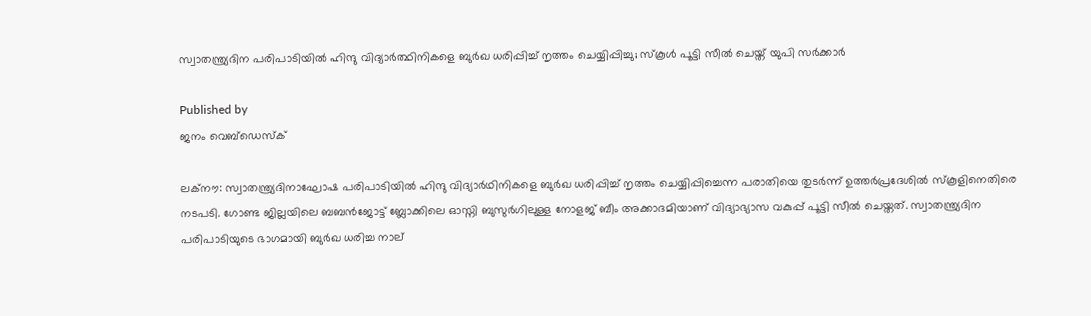സ്വാതന്ത്ര്യദിന പരിപാടിയില്‍ ഹിന്ദു വിദ്യാര്‍ത്ഥിനികളെ ബുര്‍ഖ ധരിപ്പിച്ച് നൃത്തം ചെയ്യിപ്പിച്ചു; സ്‌കൂള്‍ പൂട്ടി സീല്‍ ചെയ്ത് യുപി സര്‍ക്കാര്‍

Published by
ജനം വെബ്‌ഡെസ്ക്

ലക്‌നൗ: സ്വാതന്ത്ര്യദിനാഘോഷ പരിപാടിയില്‍ ഹിന്ദു വിദ്യാര്‍ഥിനികളെ ബുര്‍ഖ ധരിപ്പിച്ച് നൃത്തം ചെയ്യിപ്പിച്ചെന്ന പരാതിയെ തുടര്‍ന്ന് ഉത്തര്‍പ്രദേശില്‍ സ്‌കൂളിനെതിരെ നടപടി. ഗോണ്ട ജില്ലയിലെ ബബന്‍ജോട്ട് ബ്ലോക്കിലെ ഓസ്നി ബുസുര്‍ഗിലുള്ള നോളജ് ബീം അക്കാദമിയാണ് വിദ്യാഭ്യാസ വകുപ്പ് പൂട്ടി സീല്‍ ചെയ്തത്. സ്വാതന്ത്ര്യദിന പരിപാടിയുടെ ഭാഗമായി ബുര്‍ഖ ധരിച്ച നാല്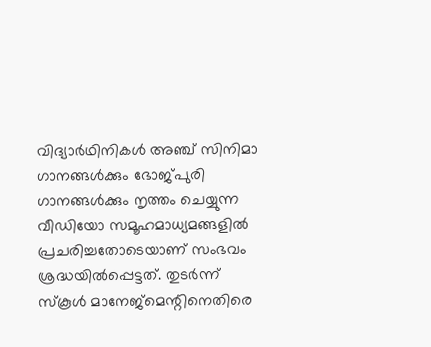വിദ്യാര്‍ഥിനികള്‍ അഞ്ച് സിനിമാ ഗാനങ്ങള്‍ക്കും ഭോജ്പുരി ഗാനങ്ങള്‍ക്കും നൃത്തം ചെയ്യുന്ന വീഡിയോ സമൂഹമാധ്യമങ്ങളില്‍ പ്രചരിച്ചതോടെയാണ് സംഭവം ശ്രദ്ധയില്‍പ്പെട്ടത്. തുടര്‍ന്ന് സ്‌കൂള്‍ മാനേജ്‌മെന്റിനെതിരെ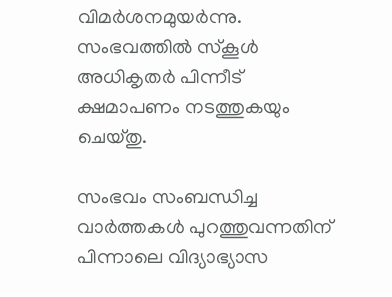വിമര്‍ശനമുയര്‍ന്നു. സംഭവത്തില്‍ സ്‌കൂള്‍ അധികൃതര്‍ പിന്നീട് ക്ഷമാപണം നടത്തുകയും ചെയ്തു.

സംഭവം സംബന്ധിച്ച വാര്‍ത്തകള്‍ പുറത്തുവന്നതിന് പിന്നാലെ വിദ്യാഭ്യാസ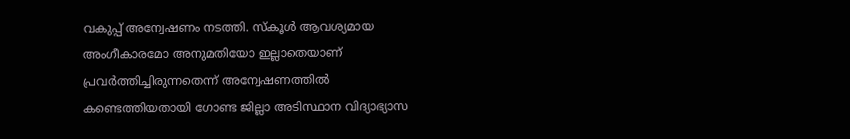വകുപ്പ് അന്വേഷണം നടത്തി. സ്‌കൂള്‍ ആവശ്യമായ അംഗീകാരമോ അനുമതിയോ ഇല്ലാതെയാണ് പ്രവര്‍ത്തിച്ചിരുന്നതെന്ന് അന്വേഷണത്തില്‍ കണ്ടെത്തിയതായി ഗോണ്ട ജില്ലാ അടിസ്ഥാന വിദ്യാഭ്യാസ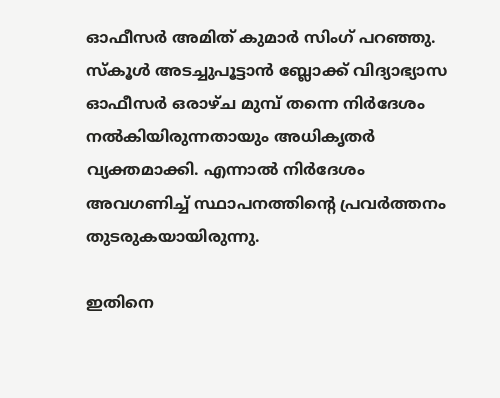ഓഫീസര്‍ അമിത് കുമാര്‍ സിംഗ് പറഞ്ഞു. സ്‌കൂള്‍ അടച്ചുപൂട്ടാന്‍ ബ്ലോക്ക് വിദ്യാഭ്യാസ ഓഫീസര്‍ ഒരാഴ്ച മുമ്പ് തന്നെ നിര്‍ദേശം നല്‍കിയിരുന്നതായും അധികൃതര്‍ വ്യക്തമാക്കി. എന്നാല്‍ നിര്‍ദേശം അവഗണിച്ച് സ്ഥാപനത്തിന്റെ പ്രവര്‍ത്തനം തുടരുകയായിരുന്നു.

ഇതിനെ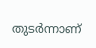തുടര്‍ന്നാണ്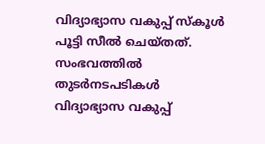വിദ്യാഭ്യാസ വകുപ്പ് സ്‌കൂള്‍ പൂട്ടി സീല്‍ ചെയ്തത്. സംഭവത്തില്‍ തുടര്‍നടപടികള്‍ വിദ്യാഭ്യാസ വകുപ്പ്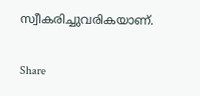സ്വീകരിച്ചുവരികയാണ്.

Share